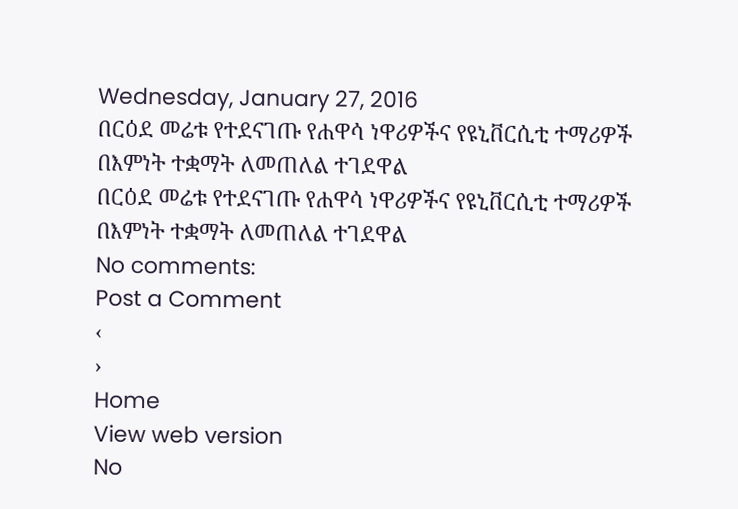Wednesday, January 27, 2016
በርዕደ መሬቱ የተደናገጡ የሐዋሳ ነዋሪዎችና የዩኒቨርሲቲ ተማሪዎች በእምነት ተቋማት ለመጠለል ተገደዋል
በርዕደ መሬቱ የተደናገጡ የሐዋሳ ነዋሪዎችና የዩኒቨርሲቲ ተማሪዎች በእምነት ተቋማት ለመጠለል ተገደዋል
No comments:
Post a Comment
‹
›
Home
View web version
No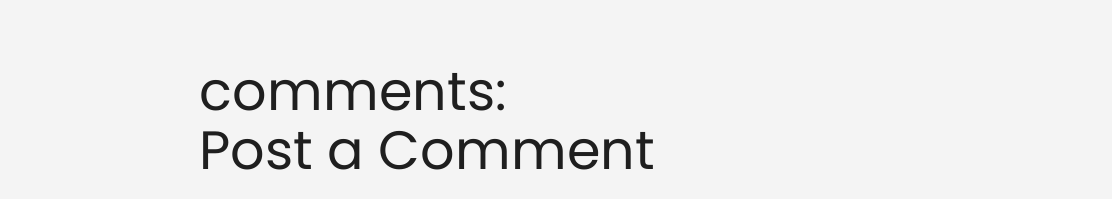comments:
Post a Comment